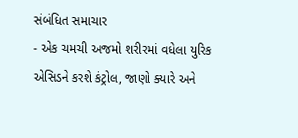સંબંધિત સમાચાર
- એક ચમચી અજમો શરીરમાં વધેલા યુરિક એસિડને કરશે કંટ્રોલ, જાણો ક્યારે અને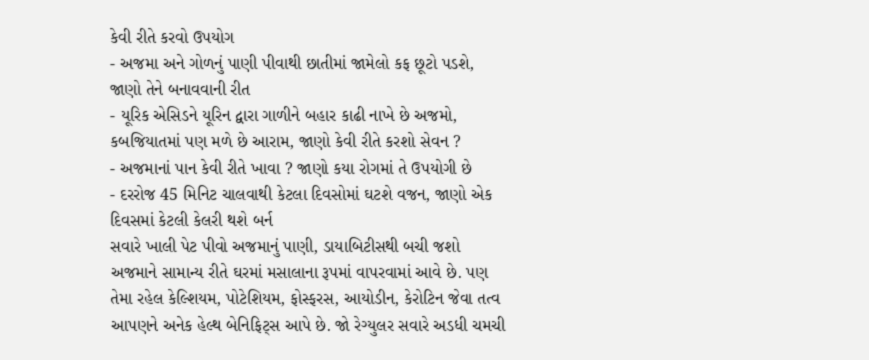કેવી રીતે કરવો ઉપયોગ
- અજમા અને ગોળનું પાણી પીવાથી છાતીમાં જામેલો કફ છૂટો પડશે, જાણો તેને બનાવવાની રીત
- યૂરિક એસિડને યૂરિન દ્વારા ગાળીને બહાર કાઢી નાખે છે અજમો, કબજિયાતમાં પણ મળે છે આરામ, જાણો કેવી રીતે કરશો સેવન ?
- અજમાનાં પાન કેવી રીતે ખાવા ? જાણો કયા રોગમાં તે ઉપયોગી છે
- દરરોજ 45 મિનિટ ચાલવાથી કેટલા દિવસોમાં ઘટશે વજન, જાણો એક દિવસમાં કેટલી કેલરી થશે બર્ન
સવારે ખાલી પેટ પીવો અજમાનું પાણી, ડાયાબિટીસથી બચી જશો
અજમાને સામાન્ય રીતે ઘરમાં મસાલાના રૂપમાં વાપરવામાં આવે છે. પણ તેમા રહેલ કેલ્શિયમ, પોટેશિયમ, ફોસ્ફરસ, આયોડીન, કેરોટિન જેવા તત્વ આપણને અનેક હેલ્થ બેનિફિટ્સ આપે છે. જો રેગ્યુલર સવારે અડધી ચમચી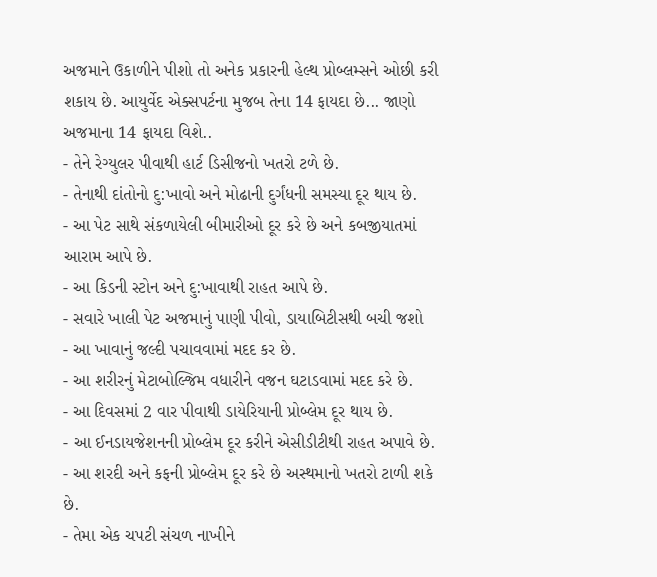અજમાને ઉકાળીને પીશો તો અનેક પ્રકારની હેલ્થ પ્રોબ્લમ્સને ઓછી કરી શકાય છે. આયુર્વેદ એક્સપર્ટના મુજબ તેના 14 ફાયદા છે... જાણો અજમાના 14 ફાયદા વિશે..
- તેને રેગ્યુલર પીવાથી હાર્ટ ડિસીજનો ખતરો ટળે છે.
- તેનાથી દાંતોનો દુ:ખાવો અને મોઢાની દુર્ગંધની સમસ્યા દૂર થાય છે.
- આ પેટ સાથે સંકળાયેલી બીમારીઓ દૂર કરે છે અને કબજીયાતમાં આરામ આપે છે.
- આ કિડની સ્ટોન અને દુ:ખાવાથી રાહત આપે છે.
- સવારે ખાલી પેટ અજમાનું પાણી પીવો, ડાયાબિટીસથી બચી જશો
- આ ખાવાનું જલ્દી પચાવવામાં મદદ કર છે.
- આ શરીરનું મેટાબોલ્જિમ વધારીને વજન ઘટાડવામાં મદદ કરે છે.
- આ દિવસમાં 2 વાર પીવાથી ડાયેરિયાની પ્રોબ્લેમ દૂર થાય છે.
- આ ઈનડાયજેશનની પ્રોબ્લેમ દૂર કરીને એસીડીટીથી રાહત અપાવે છે.
- આ શરદી અને કફની પ્રોબ્લેમ દૂર કરે છે અસ્થમાનો ખતરો ટાળી શકે છે.
- તેમા એક ચપટી સંચળ નાખીને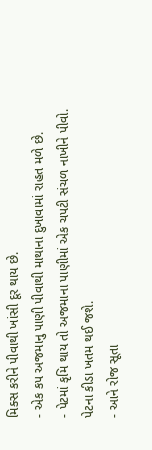મિક્સ કરીને પીવાથી ખાંસી દૂર થાય છે.
- એક કપ અજમાનુ પાણી પીવાથી માથાના દુખાવામાં રાહત મળે છે.
- પેટમાં કૃમિ થાય તો અજમાના પાણીમાં એક ચપટી સંચળ નાખીને પીવો. પેટના કીડા ખતમ થઈ જશે.
- આને રોજ સૂતા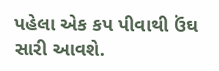પહેલા એક કપ પીવાથી ઉંઘ સારી આવશે.